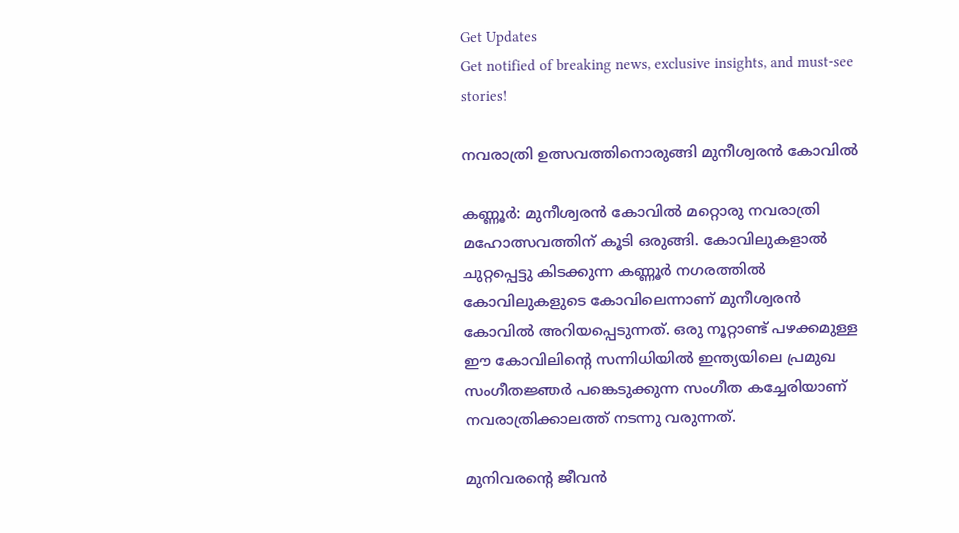Get Updates
Get notified of breaking news, exclusive insights, and must-see stories!

നവരാത്രി ഉത്സവത്തിനൊരുങ്ങി മുനീശ്വരന്‍ കോവില്‍

കണ്ണൂര്‍: മുനീശ്വരന്‍ കോവില്‍ മറ്റൊരു നവരാത്രി മഹോത്സവത്തിന് കൂടി ഒരുങ്ങി. കോവിലുകളാല്‍ ചുറ്റപ്പെട്ടു കിടക്കുന്ന കണ്ണൂര്‍ നഗരത്തില്‍ കോവിലുകളുടെ കോവിലെന്നാണ് മുനീശ്വരന്‍ കോവില്‍ അറിയപ്പെടുന്നത്. ഒരു നൂറ്റാണ്ട് പഴക്കമുള്ള ഈ കോവിലിന്റെ സന്നിധിയില്‍ ഇന്ത്യയിലെ പ്രമുഖ സംഗീതജ്ഞര്‍ പങ്കെടുക്കുന്ന സംഗീത കച്ചേരിയാണ് നവരാത്രിക്കാലത്ത് നടന്നു വരുന്നത്.

മുനിവരന്റെ ജീവന്‍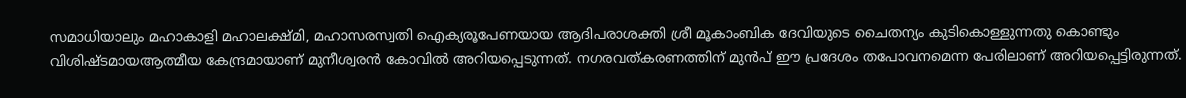സമാധിയാലും മഹാകാളി മഹാലക്ഷ്മി, മഹാസരസ്വതി ഐക്യരൂപേണയായ ആദിപരാശക്തി ശ്രീ മൂകാംബിക ദേവിയുടെ ചൈതന്യം കുടികൊള്ളുന്നതു കൊണ്ടും വിശിഷ്ടമായആത്മീയ കേന്ദ്രമായാണ് മുനീശ്വരന്‍ കോവില്‍ അറിയപ്പെടുന്നത്. നഗരവത്കരണത്തിന് മുന്‍പ് ഈ പ്രദേശം തപോവനമെന്ന പേരിലാണ് അറിയപ്പെട്ടിരുന്നത്.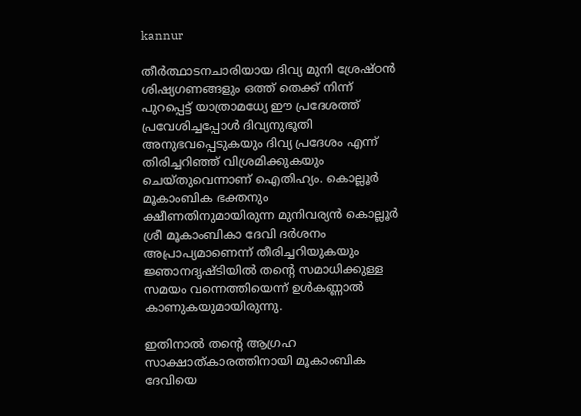kannur

തീര്‍ത്ഥാടനചാരിയായ ദിവ്യ മുനി ശ്രേഷ്ഠന്‍ ശിഷ്യഗണങ്ങളും ഒത്ത് തെക്ക് നിന്ന് പുറപ്പെട്ട് യാത്രാമധ്യേ ഈ പ്രദേശത്ത് പ്രവേശിച്ചപ്പോള്‍ ദിവ്യനുഭൂതി അനുഭവപ്പെടുകയും ദിവ്യ പ്രദേശം എന്ന് തിരിച്ചറിഞ്ഞ് വിശ്രമിക്കുകയും ചെയ്തുവെന്നാണ് ഐതിഹ്യം. കൊല്ലൂര്‍ മൂകാംബിക ഭക്തനും ക്ഷീണതിനുമായിരുന്ന മുനിവര്യന്‍ കൊല്ലൂര്‍ ശ്രീ മൂകാംബികാ ദേവി ദര്‍ശനം അപ്രാപ്യമാണെന്ന് തീരിച്ചറിയുകയും ജ്ഞാനദൃഷ്ടിയില്‍ തന്റെ സമാധിക്കുള്ള സമയം വന്നെത്തിയെന്ന് ഉള്‍കണ്ണാല്‍ കാണുകയുമായിരുന്നു.

ഇതിനാല്‍ തന്റെ ആഗ്രഹ സാക്ഷാത്കാരത്തിനായി മൂകാംബിക ദേവിയെ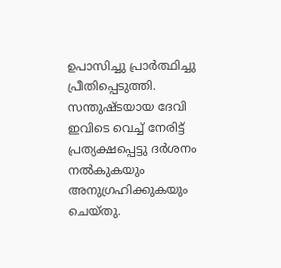ഉപാസിച്ചു പ്രാര്‍ത്ഥിച്ചു പ്രീതിപ്പെടുത്തി. സന്തുഷ്ടയായ ദേവി ഇവിടെ വെച്ച് നേരിട്ട് പ്രത്യക്ഷപ്പെട്ടു ദര്‍ശനം നല്‍കുകയും അനുഗ്രഹിക്കുകയും ചെയ്തു.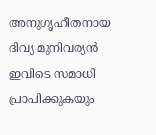അനുഗൃഹീതനായ ദിവ്യ മുനിവര്യന്‍ ഇവിടെ സമാധി പ്രാപിക്കുകയും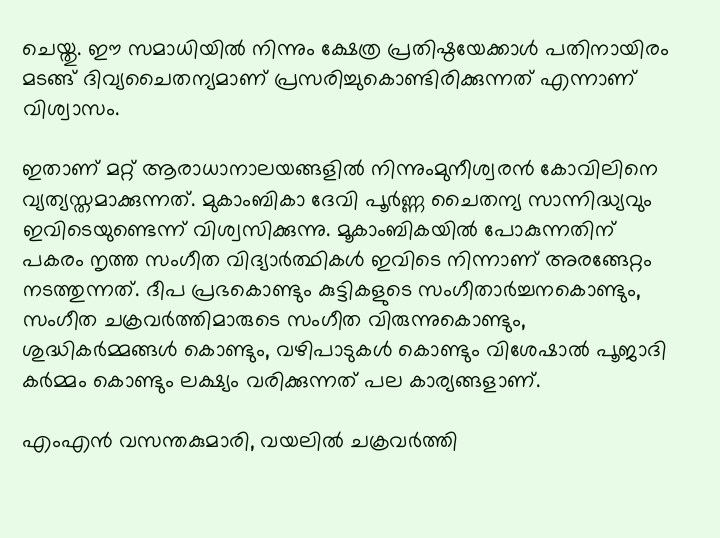ചെയ്തു. ഈ സമാധിയില്‍ നിന്നും ക്ഷേത്ര പ്രതിഷ്ഠയേക്കാള്‍ പതിനായിരം മടങ്ങ് ദിവ്യചൈതന്യമാണ് പ്രസരിച്ചുകൊണ്ടിരിക്കുന്നത് എന്നാണ് വിശ്വാസം.

ഇതാണ് മറ്റ് ആരാധാനാലയങ്ങളില്‍ നിന്നുംമുനീശ്വരന്‍ കോവിലിനെ വ്യത്യസ്തമാക്കുന്നത്. മുകാംബികാ ദേവി പൂര്‍ണ്ണ ചൈതന്യ സാന്നിദ്ധ്യവും ഇവിടെയുണ്ടെന്ന് വിശ്വസിക്കുന്നു. മൂകാംബികയില്‍ പോകുന്നതിന് പകരം നൃത്ത സംഗീത വിദ്യാര്‍ത്ഥികള്‍ ഇവിടെ നിന്നാണ് അരങ്ങേറ്റം നടത്തുന്നത്. ദീപ പ്രഭകൊണ്ടും കുട്ടികളുടെ സംഗീതാര്‍ച്ചനകൊണ്ടും, സംഗീത ചക്രവര്‍ത്തിമാരുടെ സംഗീത വിരുന്നുകൊണ്ടും, ശുദ്ധികര്‍മ്മങ്ങള്‍ കൊണ്ടും, വഴിപാടുകള്‍ കൊണ്ടും വിശേഷാല്‍ പൂജാദി കര്‍മ്മം കൊണ്ടും ലക്ഷ്യം വരിക്കുന്നത് പല കാര്യങ്ങളാണ്.

എംഎന്‍ വസന്തകുമാരി, വയലില്‍ ചക്രവര്‍ത്തി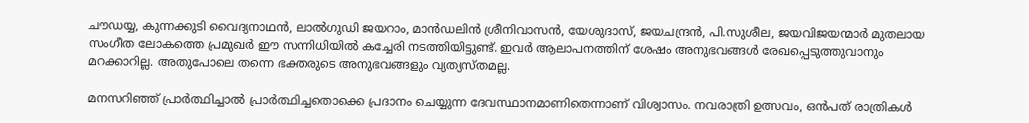ചൗഡയ്യ, കുന്നക്കുടി വൈദ്യനാഥന്‍, ലാല്‍ഗുഡി ജയറാം, മാന്‍ഡലിന്‍ ശ്രീനിവാസന്‍, യേശുദാസ്, ജയചന്ദ്രന്‍, പി.സുശീല, ജയവിജയന്മാര്‍ മുതലായ സംഗീത ലോകത്തെ പ്രമുഖര്‍ ഈ സന്നിധിയില്‍ കച്ചേരി നടത്തിയിട്ടുണ്ട്. ഇവര്‍ ആലാപനത്തിന് ശേഷം അനുഭവങ്ങള്‍ രേഖപ്പെടുത്തുവാനും മറക്കാറില്ല. അതുപോലെ തന്നെ ഭക്തരുടെ അനുഭവങ്ങളും വ്യത്യസ്തമല്ല.

മനസറിഞ്ഞ് പ്രാര്‍ത്ഥിച്ചാല്‍ പ്രാര്‍ത്ഥിച്ചതൊക്കെ പ്രദാനം ചെയ്യുന്ന ദേവസ്ഥാനമാണിതെന്നാണ് വിശ്വാസം. നവരാത്രി ഉത്സവം, ഒന്‍പത് രാത്രികള്‍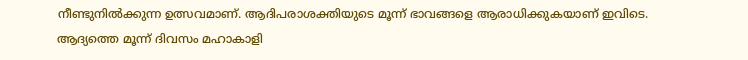നീണ്ടുനില്‍ക്കുന്ന ഉത്സവമാണ്. ആദിപരാശക്തിയുടെ മൂന്ന് ഭാവങ്ങളെ ആരാധിക്കുകയാണ് ഇവിടെ. ആദ്യത്തെ മൂന്ന് ദിവസം മഹാകാളി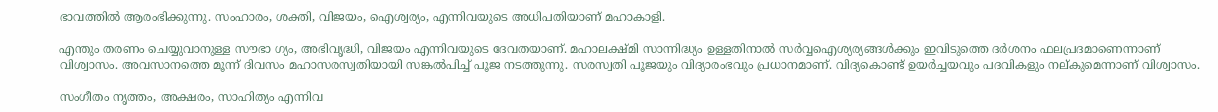ഭാവത്തില്‍ ആരംഭിക്കുന്നു. സംഹാരം, ശക്തി, വിജയം, ഐശ്വര്യം, എന്നിവയുടെ അധിപതിയാണ് മഹാകാളി.

എന്തും തരണം ചെയ്യുവാനുള്ള സൗഭാ ഗ്യം, അഭിവൃദ്ധി, വിജയം എന്നിവയുടെ ദേവതയാണ്. മഹാലക്ഷ്മി സാന്നിദ്ധ്യം ഉള്ളതിനാല്‍ സര്‍വ്വഐശ്യര്യങ്ങള്‍ക്കും ഇവിടുത്തെ ദര്‍ശനം ഫലപ്രദമാണെന്നാണ് വിശ്വാസം. അവസാനത്തെ മൂന്ന് ദിവസം മഹാസരസ്വതിയായി സങ്കല്‍പിച്ച് പൂജ നടത്തുന്നു. സരസ്വതി പൂജയും വിദ്യാരംഭവും പ്രധാനമാണ്. വിദ്യകൊണ്ട് ഉയര്‍ച്ചയവും പദവികളും നല്കുമെന്നാണ് വിശ്വാസം.

സംഗീതം നൃത്തം, അക്ഷരം, സാഹിത്യം എന്നിവ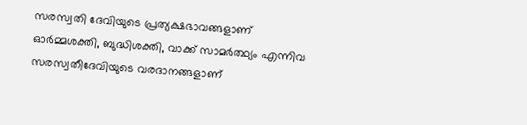സരസ്വതി ദേവിയുടെ പ്രത്യക്ഷഭാവങ്ങളാണ് ഓര്‍മ്മശക്തി, ബുദ്ധിശക്തി, വാക്ക് സാമര്‍ത്ഥ്യം എന്നിവ സരസ്വതീദേവിയുടെ വരദാനങ്ങളാണ്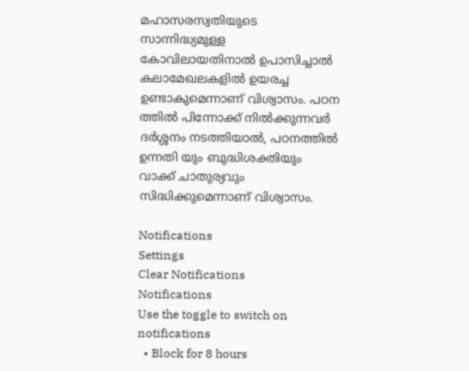മഹാസരസ്വതിയുടെ സാന്നിദ്ധ്യമുള്ള കോവിലായതിനാല്‍ ഉപാസിച്ചാല്‍ കലാമേഖലകളില്‍ ഉയരച്ച ഉണ്ടാകുമെന്നാണ് വിശ്വാസം. പഠന ത്തില്‍ പിന്നോക്ക് നില്‍ക്കുന്നവര്‍ ദര്‍ശ്ശനം നടത്തിയാല്‍, പഠനത്തില്‍ ഉന്നതി യും ബുദ്ധിശക്തിയും വാക്ക് ചാതുര്യവും സിദ്ധിക്കുമെന്നാണ് വിശ്വാസം.

Notifications
Settings
Clear Notifications
Notifications
Use the toggle to switch on notifications
  • Block for 8 hours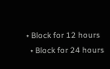• Block for 12 hours
  • Block for 24 hours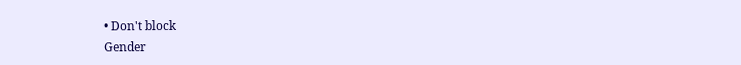• Don't block
Gender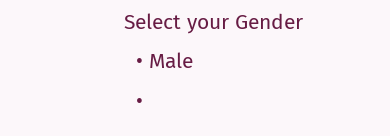Select your Gender
  • Male
  •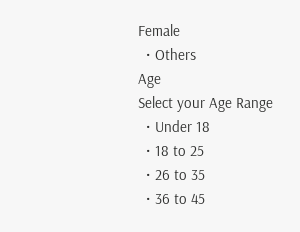Female
  • Others
Age
Select your Age Range
  • Under 18
  • 18 to 25
  • 26 to 35
  • 36 to 45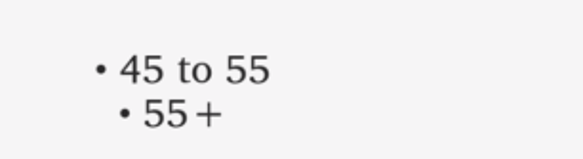• 45 to 55
  • 55+